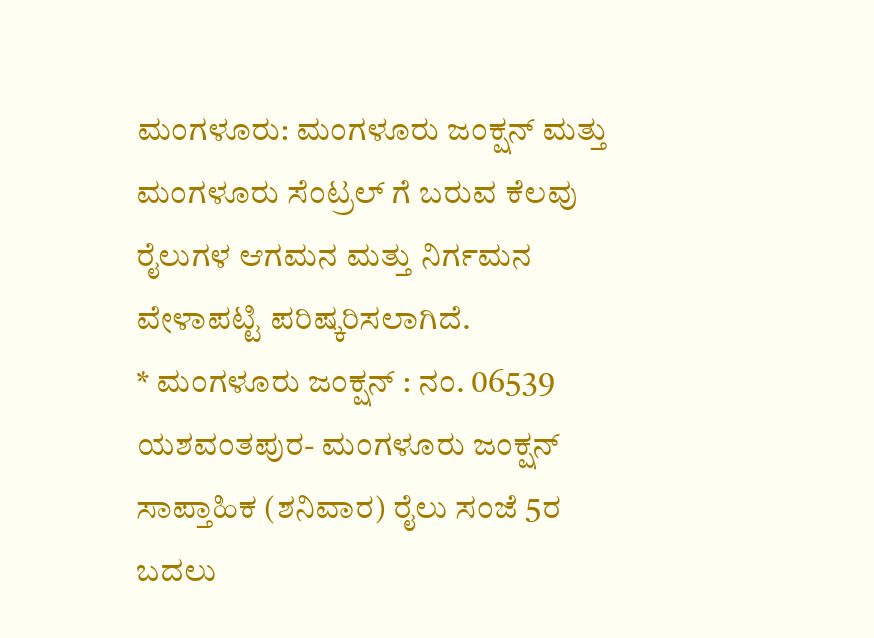ಮಂಗಳೂರು: ಮಂಗಳೂರು ಜಂಕ್ಷನ್ ಮತ್ತು ಮಂಗಳೂರು ಸೆಂಟ್ರಲ್ ಗೆ ಬರುವ ಕೆಲವು ರೈಲುಗಳ ಆಗಮನ ಮತ್ತು ನಿರ್ಗಮನ ವೇಳಾಪಟ್ಟಿ ಪರಿಷ್ಕರಿಸಲಾಗಿದೆ.
* ಮಂಗಳೂರು ಜಂಕ್ಷನ್ : ನಂ. 06539 ಯಶವಂತಪುರ- ಮಂಗಳೂರು ಜಂಕ್ಷನ್ ಸಾಪ್ತಾಹಿಕ (ಶನಿವಾರ) ರೈಲು ಸಂಜೆ 5ರ ಬದಲು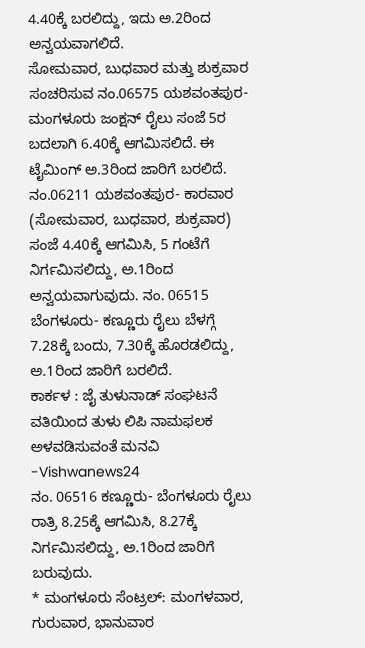4.40ಕ್ಕೆ ಬರಲಿದ್ದು, ಇದು ಅ.2ರಿಂದ ಅನ್ವಯವಾಗಲಿದೆ.
ಸೋಮವಾರ, ಬುಧವಾರ ಮತ್ತು ಶುಕ್ರವಾರ ಸಂಚರಿಸುವ ನಂ.06575 ಯಶವಂತಪುರ- ಮಂಗಳೂರು ಜಂಕ್ಷನ್ ರೈಲು ಸಂಜೆ 5ರ ಬದಲಾಗಿ 6.40ಕ್ಕೆ ಆಗಮಿಸಲಿದೆ. ಈ ಟೈಮಿಂಗ್ ಅ.3ರಿಂದ ಜಾರಿಗೆ ಬರಲಿದೆ.
ನಂ.06211 ಯಶವಂತಪುರ- ಕಾರವಾರ (ಸೋಮವಾರ, ಬುಧವಾರ, ಶುಕ್ರವಾರ) ಸಂಜೆ 4.40ಕ್ಕೆ ಆಗಮಿಸಿ, 5 ಗಂಟೆಗೆ ನಿರ್ಗಮಿಸಲಿದ್ದು, ಅ.1ರಿಂದ ಅನ್ವಯವಾಗುವುದು. ನಂ. 06515 ಬೆಂಗಳೂರು- ಕಣ್ಣೂರು ರೈಲು ಬೆಳಗ್ಗೆ 7.28ಕ್ಕೆ ಬಂದು, 7.30ಕ್ಕೆ ಹೊರಡಲಿದ್ದು, ಅ.1ರಿಂದ ಜಾರಿಗೆ ಬರಲಿದೆ.
ಕಾರ್ಕಳ : ಜೈ ತುಳುನಾಡ್ ಸಂಘಟನೆ ವತಿಯಿಂದ ತುಳು ಲಿಪಿ ನಾಮಫಲಕ ಅಳವಡಿಸುವಂತೆ ಮನವಿ -Vishwanews24
ನಂ. 06516 ಕಣ್ಣೂರು- ಬೆಂಗಳೂರು ರೈಲು ರಾತ್ರಿ 8.25ಕ್ಕೆ ಆಗಮಿಸಿ, 8.27ಕ್ಕೆ ನಿರ್ಗಮಿಸಲಿದ್ದು, ಅ.1ರಿಂದ ಜಾರಿಗೆ ಬರುವುದು.
* ಮಂಗಳೂರು ಸೆಂಟ್ರಲ್: ಮಂಗಳವಾರ, ಗುರುವಾರ, ಭಾನುವಾರ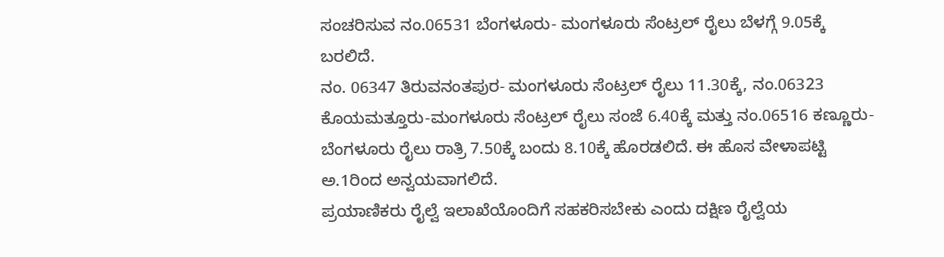ಸಂಚರಿಸುವ ನಂ.06531 ಬೆಂಗಳೂರು- ಮಂಗಳೂರು ಸೆಂಟ್ರಲ್ ರೈಲು ಬೆಳಗ್ಗೆ 9.05ಕ್ಕೆ ಬರಲಿದೆ.
ನಂ. 06347 ತಿರುವನಂತಪುರ- ಮಂಗಳೂರು ಸೆಂಟ್ರಲ್ ರೈಲು 11.30ಕ್ಕೆ, ನಂ.06323 ಕೊಯಮತ್ತೂರು-ಮಂಗಳೂರು ಸೆಂಟ್ರಲ್ ರೈಲು ಸಂಜೆ 6.40ಕ್ಕೆ ಮತ್ತು ನಂ.06516 ಕಣ್ಣೂರು-ಬೆಂಗಳೂರು ರೈಲು ರಾತ್ರಿ 7.50ಕ್ಕೆ ಬಂದು 8.10ಕ್ಕೆ ಹೊರಡಲಿದೆ. ಈ ಹೊಸ ವೇಳಾಪಟ್ಟಿ ಅ.1ರಿಂದ ಅನ್ವಯವಾಗಲಿದೆ.
ಪ್ರಯಾಣಿಕರು ರೈಲ್ವೆ ಇಲಾಖೆಯೊಂದಿಗೆ ಸಹಕರಿಸಬೇಕು ಎಂದು ದಕ್ಷಿಣ ರೈಲ್ವೆಯ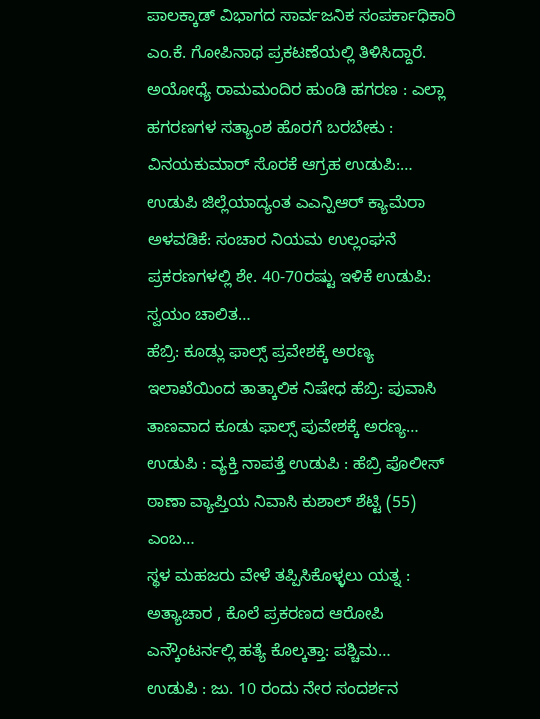ಪಾಲಕ್ಕಾಡ್ ವಿಭಾಗದ ಸಾರ್ವಜನಿಕ ಸಂಪರ್ಕಾಧಿಕಾರಿ ಎಂ.ಕೆ. ಗೋಪಿನಾಥ ಪ್ರಕಟಣೆಯಲ್ಲಿ ತಿಳಿಸಿದ್ದಾರೆ.
ಅಯೋಧ್ಯೆ ರಾಮಮಂದಿರ ಹುಂಡಿ ಹಗರಣ : ಎಲ್ಲಾ ಹಗರಣಗಳ ಸತ್ಯಾಂಶ ಹೊರಗೆ ಬರಬೇಕು : ವಿನಯಕುಮಾರ್ ಸೊರಕೆ ಆಗ್ರಹ ಉಡುಪಿ:…
ಉಡುಪಿ ಜಿಲ್ಲೆಯಾದ್ಯಂತ ಎಎನ್ಪಿಆರ್ ಕ್ಯಾಮೆರಾ ಅಳವಡಿಕೆ: ಸಂಚಾರ ನಿಯಮ ಉಲ್ಲಂಘನೆ ಪ್ರಕರಣಗಳಲ್ಲಿ ಶೇ. 40-70ರಷ್ಟು ಇಳಿಕೆ ಉಡುಪಿ: ಸ್ವಯಂ ಚಾಲಿತ…
ಹೆಬ್ರಿ: ಕೂಡ್ಲು ಫಾಲ್ಸ್ ಪ್ರವೇಶಕ್ಕೆ ಅರಣ್ಯ ಇಲಾಖೆಯಿಂದ ತಾತ್ಕಾಲಿಕ ನಿಷೇಧ ಹೆಬ್ರಿ: ಪುವಾಸಿ ತಾಣವಾದ ಕೂಡು ಫಾಲ್ಸ್ ಪುವೇಶಕ್ಕೆ ಅರಣ್ಯ…
ಉಡುಪಿ : ವ್ಯಕ್ತಿ ನಾಪತ್ತೆ ಉಡುಪಿ : ಹೆಬ್ರಿ ಪೊಲೀಸ್ ಠಾಣಾ ವ್ಯಾಪ್ತಿಯ ನಿವಾಸಿ ಕುಶಾಲ್ ಶೆಟ್ಟಿ (55) ಎಂಬ…
ಸ್ಥಳ ಮಹಜರು ವೇಳೆ ತಪ್ಪಿಸಿಕೊಳ್ಳಲು ಯತ್ನ : ಅತ್ಯಾಚಾರ , ಕೊಲೆ ಪ್ರಕರಣದ ಆರೋಪಿ ಎನ್ಕೌಂಟರ್ನಲ್ಲಿ ಹತ್ಯೆ ಕೊಲ್ಕತ್ತಾ: ಪಶ್ಚಿಮ…
ಉಡುಪಿ : ಜು. 10 ರಂದು ನೇರ ಸಂದರ್ಶನ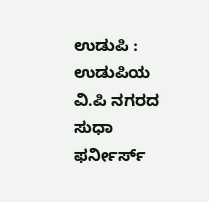ಉಡುಪಿ : ಉಡುಪಿಯ ವಿ.ಪಿ ನಗರದ ಸುಧಾ ಫರ್ನೀರ್ಸ್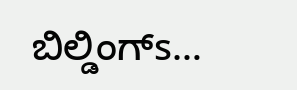ಬಿಲ್ಡಿಂಗ್s…